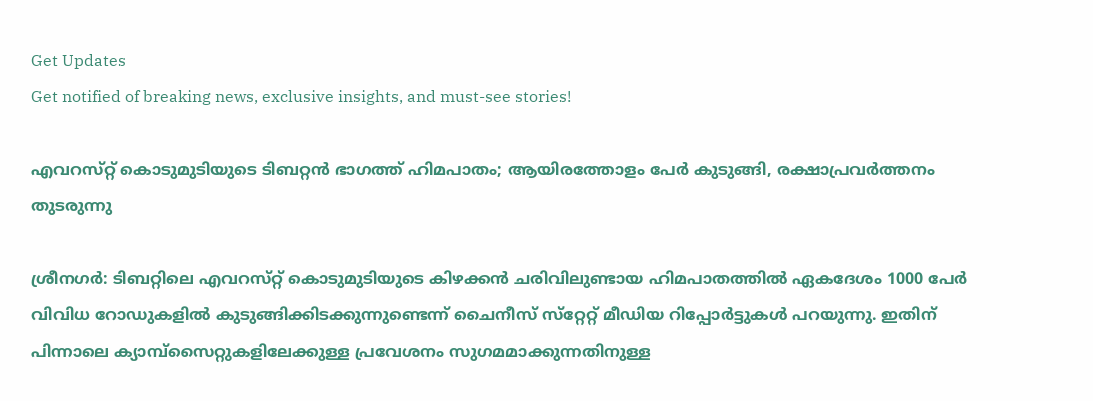Get Updates
Get notified of breaking news, exclusive insights, and must-see stories!

എവറസ്‌റ്റ് കൊടുമുടിയുടെ ടിബറ്റൻ ഭാഗത്ത് ഹിമപാതം; ആയിരത്തോളം പേർ കുടുങ്ങി, രക്ഷാപ്രവർത്തനം തുടരുന്നു

ശ്രീനഗർ: ടിബറ്റിലെ എവറസ്‌റ്റ് കൊടുമുടിയുടെ കിഴക്കൻ ചരിവിലുണ്ടായ ഹിമപാതത്തിൽ ഏകദേശം 1000 പേർ വിവിധ റോഡുകളിൽ കുടുങ്ങിക്കിടക്കുന്നുണ്ടെന്ന് ചൈനീസ് സ്‌റ്റേറ്റ് മീഡിയ റിപ്പോർട്ടുകൾ പറയുന്നു. ഇതിന് പിന്നാലെ ക്യാമ്പ്‌സൈറ്റുകളിലേക്കുള്ള പ്രവേശനം സുഗമമാക്കുന്നതിനുള്ള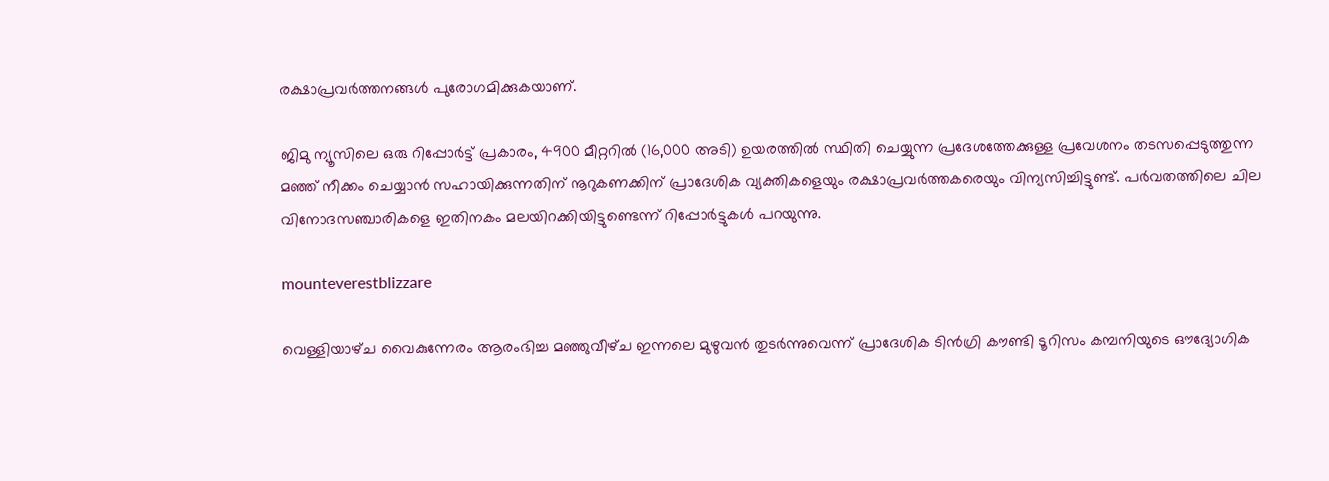രക്ഷാപ്രവർത്തനങ്ങൾ പുരോഗമിക്കുകയാണ്.

ജിമു ന്യൂസിലെ ഒരു റിപ്പോർട്ട് പ്രകാരം, 4900 മീറ്ററിൽ (16,000 അടി) ഉയരത്തിൽ സ്ഥിതി ചെയ്യുന്ന പ്രദേശത്തേക്കുള്ള പ്രവേശനം തടസപ്പെടുത്തുന്ന മഞ്ഞ് നീക്കം ചെയ്യാൻ സഹായിക്കുന്നതിന് നൂറുകണക്കിന് പ്രാദേശിക വ്യക്തികളെയും രക്ഷാപ്രവർത്തകരെയും വിന്യസിച്ചിട്ടുണ്ട്. പർവതത്തിലെ ചില വിനോദസഞ്ചാരികളെ ഇതിനകം മലയിറക്കിയിട്ടുണ്ടെന്ന് റിപ്പോർട്ടുകൾ പറയുന്നു.

mounteverestblizzare

വെള്ളിയാഴ്‌ച വൈകുന്നേരം ആരംഭിച്ച മഞ്ഞുവീഴ്‌ച ഇന്നലെ മുഴുവൻ തുടർന്നുവെന്ന് പ്രാദേശിക ടിൻഗ്രി കൗണ്ടി ടൂറിസം കമ്പനിയുടെ ഔദ്യോഗിക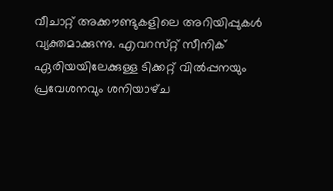വീചാറ്റ് അക്കൗണ്ടുകളിലെ അറിയിപ്പുകൾ വ്യക്തമാക്കുന്നു. എവറസ്‌റ്റ് സീനിക് ഏരിയയിലേക്കുള്ള ടിക്കറ്റ് വിൽപ്പനയും പ്രവേശനവും ശനിയാഴ്‌ച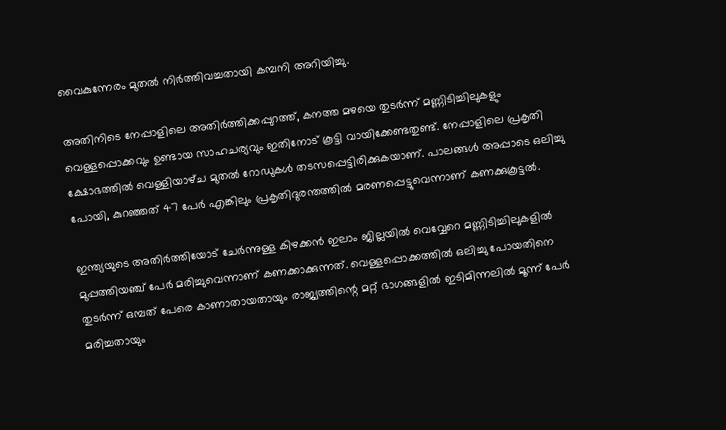വൈകുന്നേരം മുതൽ നിർത്തിവച്ചതായി കമ്പനി അറിയിച്ചു.

അതിനിടെ നേപ്പാളിലെ അതിർത്തിക്കപ്പുറത്ത്, കനത്ത മഴയെ തുടർന്ന് മണ്ണിടിച്ചിലുകളും വെള്ളപ്പൊക്കവും ഉണ്ടായ സാഹചര്യവും ഇതിനോട് കൂട്ടി വായിക്കേണ്ടതുണ്ട്. നേപ്പാളിലെ പ്രകൃതി ക്ഷോഭത്തിൽ വെള്ളിയാഴ്‌ച മുതൽ റോഡുകൾ തടസപ്പെട്ടിരിക്കുകയാണ്. പാലങ്ങൾ അപ്പാടെ ഒലിച്ചു പോയി, കുറഞ്ഞത് 47 പേർ എങ്കിലും പ്രകൃതിദുരന്തത്തിൽ മരണപ്പെട്ടുവെന്നാണ് കണക്കുകൂട്ടൽ.

ഇന്ത്യയുടെ അതിർത്തിയോട് ചേർന്നുള്ള കിഴക്കൻ ഇലാം ജില്ലയിൽ വെവ്വേറെ മണ്ണിടിച്ചിലുകളിൽ മുപ്പത്തിയഞ്ച് പേർ മരിച്ചുവെന്നാണ് കണക്കാക്കുന്നത്. വെള്ളപ്പൊക്കത്തിൽ ഒലിച്ചു പോയതിനെ തുടർന്ന് ഒമ്പത് പേരെ കാണാതായതായും രാജ്യത്തിന്റെ മറ്റ് ഭാഗങ്ങളിൽ ഇടിമിന്നലിൽ മൂന്ന് പേർ മരിച്ചതായും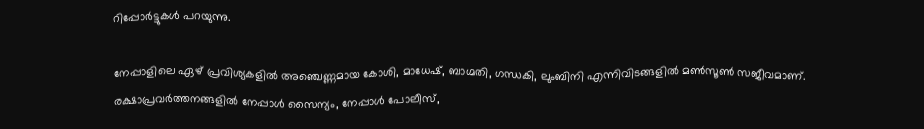റിപ്പോർട്ടുകൾ പറയുന്നു.

നേപ്പാളിലെ ഏഴ് പ്രവിശ്യകളിൽ അഞ്ചെണ്ണമായ കോശി, മാധേഷ്, ബാഗ്മതി, ഗന്ധകി, ലുംബിനി എന്നിവിടങ്ങളിൽ മൺസൂൺ സജീവമാണ്. രക്ഷാപ്രവർത്തനങ്ങളിൽ നേപ്പാൾ സൈന്യം, നേപ്പാൾ പോലീസ്,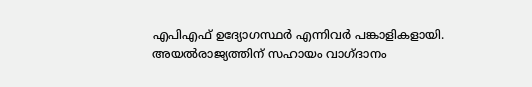എപിഎഫ് ഉദ്യോഗസ്ഥർ എന്നിവർ പങ്കാളികളായി. അയൽരാജ്യത്തിന് സഹായം വാഗ്ദാനം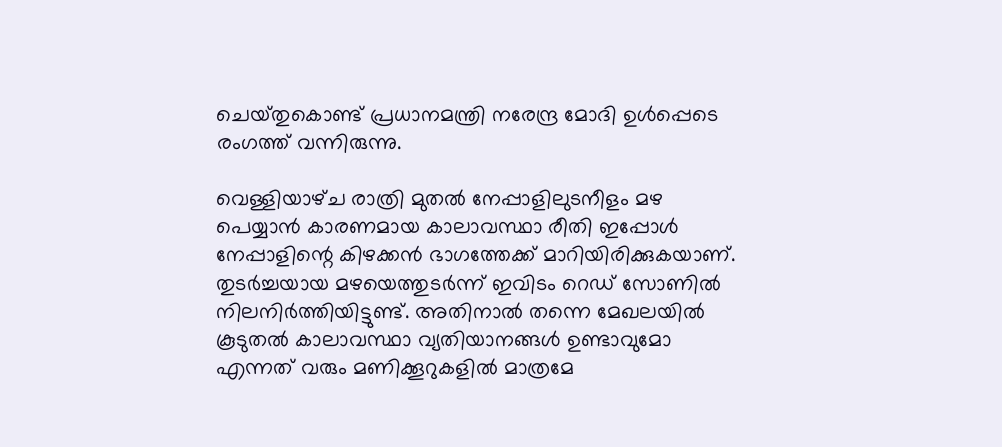ചെയ്‌തുകൊണ്ട് പ്രധാനമന്ത്രി നരേന്ദ്ര മോദി ഉൾപ്പെടെ രംഗത്ത് വന്നിരുന്നു.

വെള്ളിയാഴ്‌ച രാത്രി മുതൽ നേപ്പാളിലുടനീളം മഴ പെയ്യാൻ കാരണമായ കാലാവസ്ഥാ രീതി ഇപ്പോൾ നേപ്പാളിന്റെ കിഴക്കൻ ഭാഗത്തേക്ക് മാറിയിരിക്കുകയാണ്. തുടർച്ചയായ മഴയെത്തുടർന്ന് ഇവിടം റെഡ് സോണിൽ നിലനിർത്തിയിട്ടുണ്ട്. അതിനാൽ തന്നെ മേഖലയിൽ കൂടുതൽ കാലാവസ്ഥാ വ്യതിയാനങ്ങൾ ഉണ്ടാവുമോ എന്നത് വരും മണിക്കൂറുകളിൽ മാത്രമേ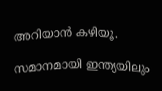അറിയാൻ കഴിയൂ.

സമാനമായി ഇന്ത്യയിലും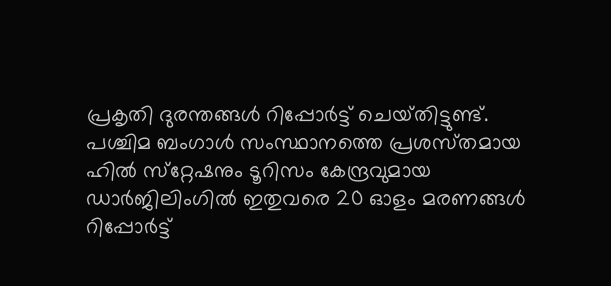പ്രകൃതി ദുരന്തങ്ങൾ റിപ്പോർട്ട് ചെയ്‌തിട്ടുണ്ട്‌. പശ്ചിമ ബംഗാൾ സംസ്ഥാനത്തെ പ്രശസ്‌തമായ ഹിൽ സ്‌റ്റേഷനും ടൂറിസം കേന്ദ്രവുമായ ഡാർജിലിംഗിൽ ഇതുവരെ 20 ഓളം മരണങ്ങൾ റിപ്പോർട്ട്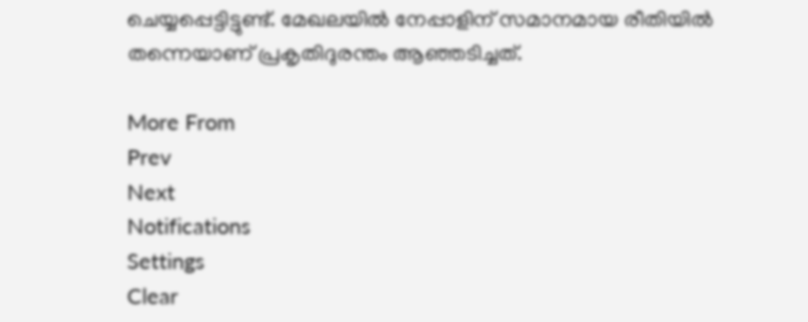ചെയ്യപ്പെട്ടിട്ടുണ്ട്. മേഖലയിൽ നേപ്പാളിന് സമാനമായ രീതിയിൽ തന്നെയാണ് പ്രകൃതിദുരന്തം ആഞ്ഞടിച്ചത്.

More From
Prev
Next
Notifications
Settings
Clear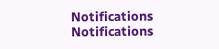Notifications
Notifications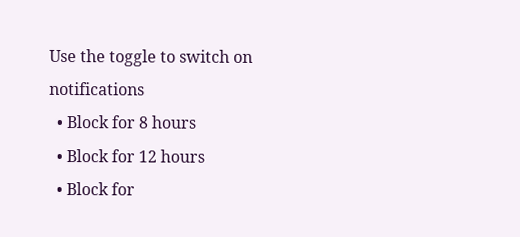Use the toggle to switch on notifications
  • Block for 8 hours
  • Block for 12 hours
  • Block for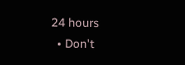24 hours
  • Don't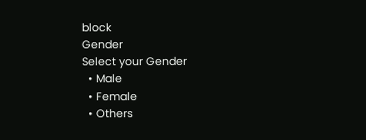block
Gender
Select your Gender
  • Male
  • Female
  • Others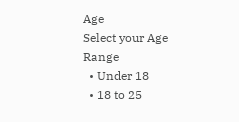Age
Select your Age Range
  • Under 18
  • 18 to 25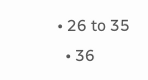• 26 to 35
  • 36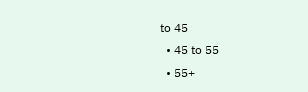to 45
  • 45 to 55
  • 55+